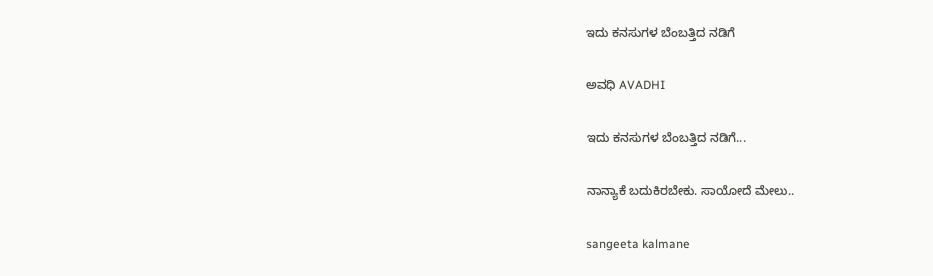ಇದು ಕನಸುಗಳ ಬೆಂಬತ್ತಿದ ನಡಿಗೆ‍

ಅವಧಿ AVADHI

ಇದು ಕನಸುಗಳ ಬೆಂಬತ್ತಿದ ನಡಿಗೆ...

ನಾನ್ಯಾಕೆ ಬದುಕಿರಬೇಕು. ಸಾಯೋದೆ ಮೇಲು..

sangeeta kalmane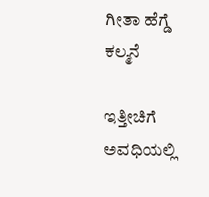ಗೀತಾ ಹೆಗ್ಡೆ ಕಲ್ಮನೆ

ಇತ್ತೀಚಿಗೆ ಅವಧಿಯಲ್ಲಿ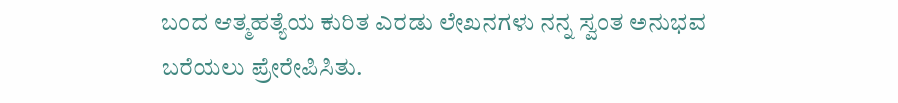ಬಂದ ಆತ್ಮಹತ್ಯೆಯ ಕುರಿತ ಎರಡು ಲೇಖನಗಳು ನನ್ನ ಸ್ವಂತ ಅನುಭವ ಬರೆಯಲು ಪ್ರೇರೇಪಿಸಿತು.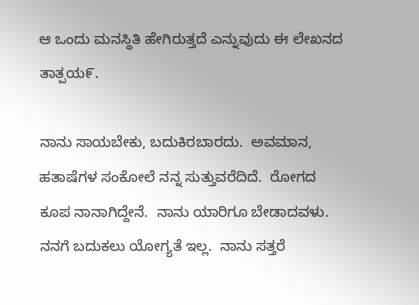ಆ ಒಂದು ಮನಸ್ಥಿತಿ ಹೇಗಿರುತ್ತದೆ ಎನ್ನುವುದು ಈ ಲೇಖನದ ತಾತ್ಪಯ೯.

ನಾನು ಸಾಯಬೇಕು, ಬದುಕಿರಬಾರದು.  ಅವಮಾನ, ಹತಾಷೆಗಳ ಸಂಕೋಲೆ ನನ್ನ ಸುತ್ತುವರೆದಿದೆ.  ರೋಗದ ಕೂಪ ನಾನಾಗಿದ್ದೇನೆ.  ನಾನು ಯಾರಿಗೂ ಬೇಡಾದವಳು.  ನನಗೆ ಬದುಕಲು ಯೋಗ್ಯತೆ ಇಲ್ಲ.  ನಾನು ಸತ್ತರೆ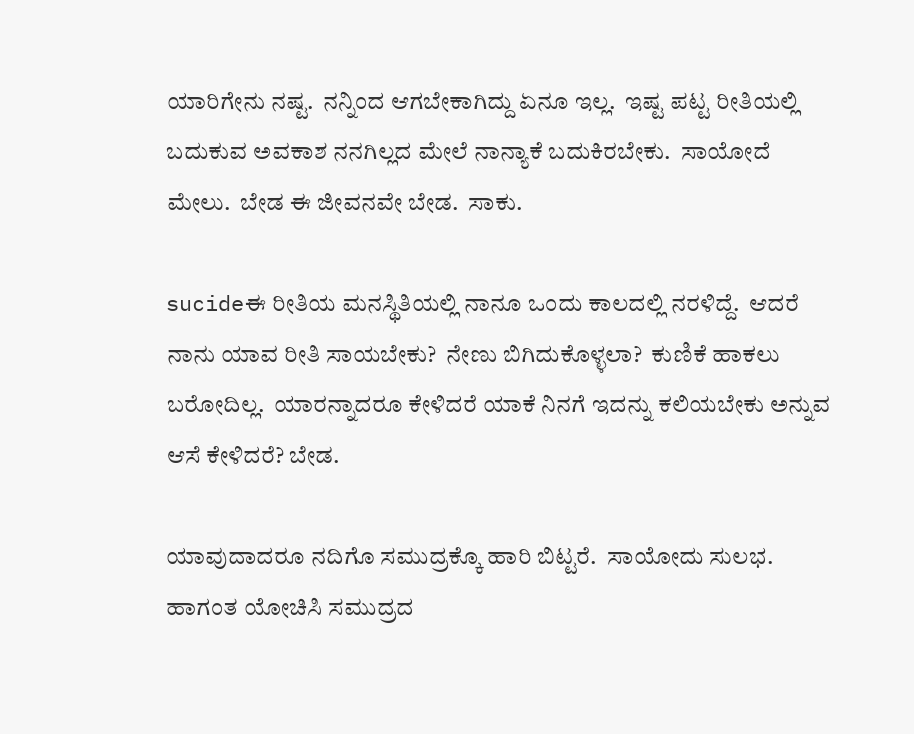ಯಾರಿಗೇನು ನಷ್ಟ.  ನನ್ನಿಂದ ಆಗಬೇಕಾಗಿದ್ದು ಏನೂ ಇಲ್ಲ.  ಇಷ್ಟ ಪಟ್ಟ ರೀತಿಯಲ್ಲಿ ಬದುಕುವ ಅವಕಾಶ ನನಗಿಲ್ಲದ ಮೇಲೆ ನಾನ್ಯಾಕೆ ಬದುಕಿರಬೇಕು.  ಸಾಯೋದೆ ಮೇಲು.  ಬೇಡ ಈ ಜೀವನವೇ ಬೇಡ.  ಸಾಕು.

sucideಈ ರೀತಿಯ ಮನಸ್ಥಿತಿಯಲ್ಲಿ ನಾನೂ ಒಂದು ಕಾಲದಲ್ಲಿ ನರಳಿದ್ದೆ.  ಆದರೆ ನಾನು ಯಾವ ರೀತಿ ಸಾಯಬೇಕು?  ನೇಣು ಬಿಗಿದುಕೊಳ್ಳಲಾ?  ಕುಣಿಕೆ ಹಾಕಲು ಬರೋದಿಲ್ಲ.  ಯಾರನ್ನಾದರೂ ಕೇಳಿದರೆ ಯಾಕೆ ನಿನಗೆ ಇದನ್ನು ಕಲಿಯಬೇಕು ಅನ್ನುವ ಆಸೆ ಕೇಳಿದರೆ? ಬೇಡ.

ಯಾವುದಾದರೂ ನದಿಗೊ ಸಮುದ್ರಕ್ಕೊ ಹಾರಿ ಬಿಟ್ಟರೆ.  ಸಾಯೋದು ಸುಲಭ.  ಹಾಗಂತ ಯೋಚಿಸಿ ಸಮುದ್ರದ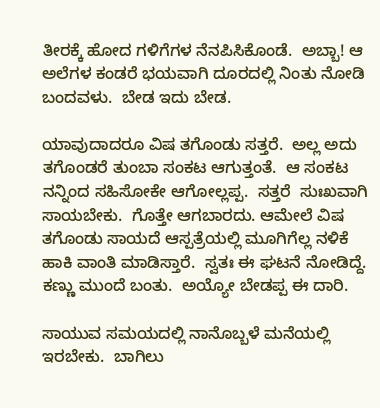ತೀರಕ್ಕೆ ಹೋದ ಗಳಿಗೆಗಳ ನೆನಪಿಸಿಕೊಂಡೆ.  ಅಬ್ಬಾ! ಆ ಅಲೆಗಳ ಕಂಡರೆ ಭಯವಾಗಿ ದೂರದಲ್ಲಿ ನಿಂತು ನೋಡಿ ಬಂದವಳು.  ಬೇಡ ಇದು ಬೇಡ.

ಯಾವುದಾದರೂ ವಿಷ ತಗೊಂಡು ಸತ್ತರೆ.  ಅಲ್ಲ ಅದು ತಗೊಂಡರೆ ತುಂಬಾ ಸಂಕಟ ಆಗುತ್ತಂತೆ.  ಆ ಸಂಕಟ ನನ್ನಿಂದ ಸಹಿಸೋಕೇ ಆಗೋಲ್ಲಪ್ಪ.  ಸತ್ತರೆ  ಸುಃಖವಾಗಿ ಸಾಯಬೇಕು.  ಗೊತ್ತೇ ಆಗಬಾರದು. ಆಮೇಲೆ ವಿಷ ತಗೊಂಡು ಸಾಯದೆ ಆಸ್ಪತ್ರೆಯಲ್ಲಿ ಮೂಗಿಗೆಲ್ಲ ನಳಿಕೆ ಹಾಕಿ ವಾಂತಿ ಮಾಡಿಸ್ತಾರೆ.  ಸ್ವತಃ ಈ ಘಟನೆ ನೋಡಿದ್ದೆ.  ಕಣ್ಣು ಮುಂದೆ ಬಂತು.  ಅಯ್ಯೋ ಬೇಡಪ್ಪ ಈ ದಾರಿ.

ಸಾಯುವ ಸಮಯದಲ್ಲಿ ನಾನೊಬ್ಬಳೆ ಮನೆಯಲ್ಲಿ ಇರಬೇಕು.  ಬಾಗಿಲು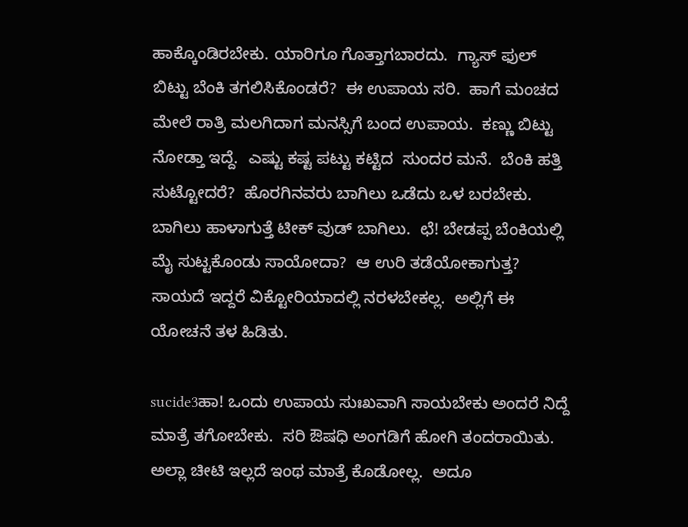ಹಾಕ್ಕೊಂಡಿರಬೇಕು. ಯಾರಿಗೂ ಗೊತ್ತಾಗಬಾರದು.  ಗ್ಯಾಸ್ ಫುಲ್ ಬಿಟ್ಟು ಬೆಂಕಿ ತಗಲಿಸಿಕೊಂಡರೆ?  ಈ ಉಪಾಯ ಸರಿ.  ಹಾಗೆ ಮಂಚದ ಮೇಲೆ ರಾತ್ರಿ ಮಲಗಿದಾಗ ಮನಸ್ಸಿಗೆ ಬಂದ ಉಪಾಯ.  ಕಣ್ಣು ಬಿಟ್ಟು ನೋಡ್ತಾ ಇದ್ದೆ.  ಎಷ್ಟು ಕಷ್ಟ ಪಟ್ಟು ಕಟ್ಟಿದ  ಸುಂದರ ಮನೆ.  ಬೆಂಕಿ ಹತ್ತಿ ಸುಟ್ಟೋದರೆ?  ಹೊರಗಿನವರು ಬಾಗಿಲು ಒಡೆದು ಒಳ ಬರಬೇಕು.  ಬಾಗಿಲು ಹಾಳಾಗುತ್ತೆ ಟೀಕ್ ವುಡ್ ಬಾಗಿಲು.  ಛೆ! ಬೇಡಪ್ಪ ಬೆಂಕಿಯಲ್ಲಿ ಮೈ ಸುಟ್ಟಕೊಂಡು ಸಾಯೋದಾ?  ಆ ಉರಿ ತಡೆಯೋಕಾಗುತ್ತ? ಸಾಯದೆ ಇದ್ದರೆ ವಿಕ್ಟೋರಿಯಾದಲ್ಲಿ ನರಳಬೇಕಲ್ಲ.  ಅಲ್ಲಿಗೆ ಈ ಯೋಚನೆ ತಳ ಹಿಡಿತು.

sucide3ಹಾ! ಒಂದು ಉಪಾಯ ಸುಃಖವಾಗಿ ಸಾಯಬೇಕು ಅಂದರೆ ನಿದ್ದೆ ಮಾತ್ರೆ ತಗೋಬೇಕು.  ಸರಿ ಔಷಧಿ ಅಂಗಡಿಗೆ ಹೋಗಿ ತಂದರಾಯಿತು.  ಅಲ್ಲಾ ಚೀಟಿ ಇಲ್ಲದೆ ಇಂಥ ಮಾತ್ರೆ ಕೊಡೋಲ್ಲ.  ಅದೂ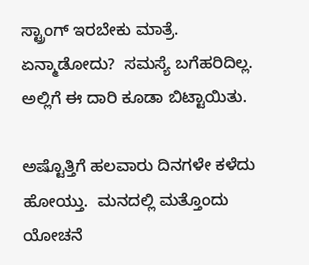ಸ್ಟ್ರಾಂಗ್ ಇರಬೇಕು ಮಾತ್ರೆ.  ಏನ್ಮಾಡೋದು?  ಸಮಸ್ಯೆ ಬಗೆಹರಿದಿಲ್ಲ. ಅಲ್ಲಿಗೆ ಈ ದಾರಿ ಕೂಡಾ ಬಿಟ್ಟಾಯಿತು.

ಅಷ್ಟೊತ್ತಿಗೆ ಹಲವಾರು ದಿನಗಳೇ ಕಳೆದು ಹೋಯ್ತು.  ಮನದಲ್ಲಿ ಮತ್ತೊಂದು ಯೋಚನೆ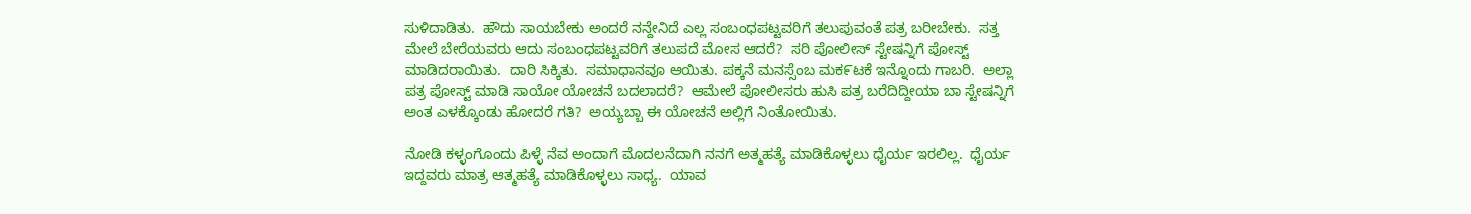ಸುಳಿದಾಡಿತು.  ಹೌದು ಸಾಯಬೇಕು ಅಂದರೆ ನನ್ದೇನಿದೆ ಎಲ್ಲ ಸಂಬಂಧಪಟ್ಟವರಿಗೆ ತಲುಪುವಂತೆ ಪತ್ರ ಬರೀಬೇಕು.  ಸತ್ತ ಮೇಲೆ ಬೇರೆಯವರು ಆದು ಸಂಬಂಧಪಟ್ಟವರಿಗೆ ತಲುಪದೆ ಮೋಸ ಆದರೆ?  ಸರಿ ಪೋಲೀಸ್ ಸ್ಟೇಷನ್ನಿಗೆ ಪೋಸ್ಟ್ ಮಾಡಿದರಾಯಿತು.  ದಾರಿ ಸಿಕ್ಕಿತು.  ಸಮಾಧಾನವೂ ಆಯಿತು. ಪಕ್ಕನೆ ಮನಸ್ಸೆಂಬ ಮಕ೯ಟಕೆ ಇನ್ನೊಂದು ಗಾಬರಿ.  ಅಲ್ಲಾ ಪತ್ರ ಪೋಸ್ಟ್ ಮಾಡಿ ಸಾಯೋ ಯೋಚನೆ ಬದಲಾದರೆ?  ಆಮೇಲೆ ಪೋಲೀಸರು ಹುಸಿ ಪತ್ರ ಬರೆದಿದ್ದೀಯಾ ಬಾ ಸ್ಟೇಷನ್ನಿಗೆ ಅಂತ ಎಳಕ್ಕೊಂಡು ಹೋದರೆ ಗತಿ?  ಅಯ್ಯಬ್ಬಾ ಈ ಯೋಚನೆ ಅಲ್ಲಿಗೆ ನಿಂತೋಯಿತು.

ನೋಡಿ ಕಳ್ಳಂಗೊಂದು ಪಿಳ್ಳೆ ನೆವ ಅಂದಾಗೆ ಮೊದಲನೆದಾಗಿ ನನಗೆ ಅತ್ಮಹತ್ಯೆ ಮಾಡಿಕೊಳ್ಳಲು ಧೈರ್ಯ ಇರಲಿಲ್ಲ.  ಧೈರ್ಯ ಇದ್ದವರು ಮಾತ್ರ ಆತ್ಮಹತ್ಯೆ ಮಾಡಿಕೊಳ್ಳಲು ಸಾಧ್ಯ.  ಯಾವ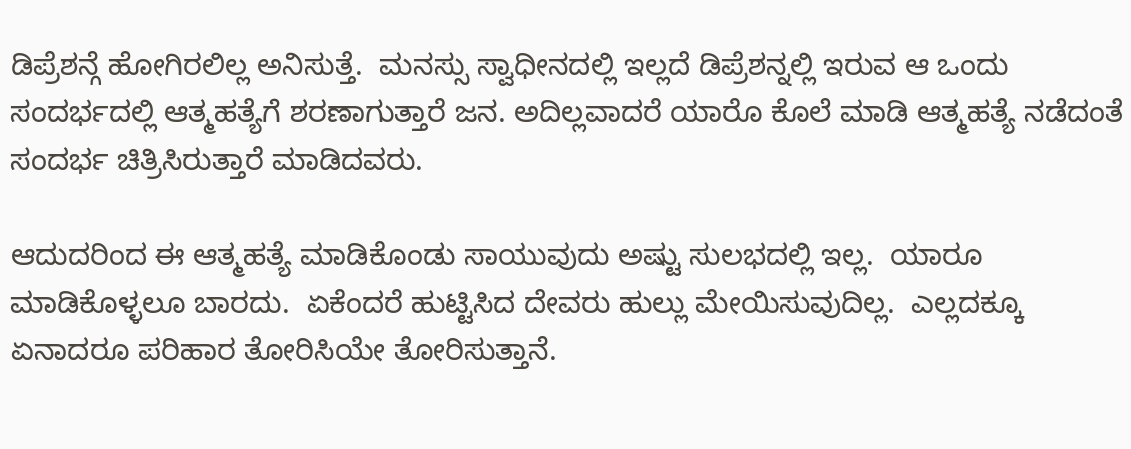ಡಿಪ್ರೆಶನ್ಗೆ ಹೋಗಿರಲಿಲ್ಲ ಅನಿಸುತ್ತೆ.  ಮನಸ್ಸು ಸ್ವಾಧೀನದಲ್ಲಿ ಇಲ್ಲದೆ ಡಿಪ್ರೆಶನ್ನಲ್ಲಿ ಇರುವ ಆ ಒಂದು ಸಂದರ್ಭದಲ್ಲಿ ಆತ್ಮಹತ್ಯೆಗೆ ಶರಣಾಗುತ್ತಾರೆ ಜನ. ಅದಿಲ್ಲವಾದರೆ ಯಾರೊ ಕೊಲೆ ಮಾಡಿ ಆತ್ಮಹತ್ಯೆ ನಡೆದಂತೆ ಸಂದರ್ಭ ಚಿತ್ರಿಸಿರುತ್ತಾರೆ ಮಾಡಿದವರು.

ಆದುದರಿಂದ ಈ ಆತ್ಮಹತ್ಯೆ ಮಾಡಿಕೊಂಡು ಸಾಯುವುದು ಅಷ್ಟು ಸುಲಭದಲ್ಲಿ ಇಲ್ಲ.  ಯಾರೂ ಮಾಡಿಕೊಳ್ಳಲೂ ಬಾರದು.  ಏಕೆಂದರೆ ಹುಟ್ಟಿಸಿದ ದೇವರು ಹುಲ್ಲು ಮೇಯಿಸುವುದಿಲ್ಲ.  ಎಲ್ಲದಕ್ಕೂ ಏನಾದರೂ ಪರಿಹಾರ ತೋರಿಸಿಯೇ ತೋರಿಸುತ್ತಾನೆ.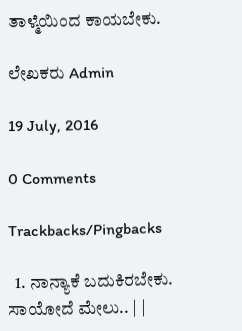ತಾಳ್ಮೆಯಿಂದ ಕಾಯಬೇಕು.

ಲೇಖಕರು Admin

19 July, 2016

0 Comments

Trackbacks/Pingbacks

  1. ನಾನ್ಯಾಕೆ ಬದುಕಿರಬೇಕು. ಸಾಯೋದೆ ಮೇಲು.. | |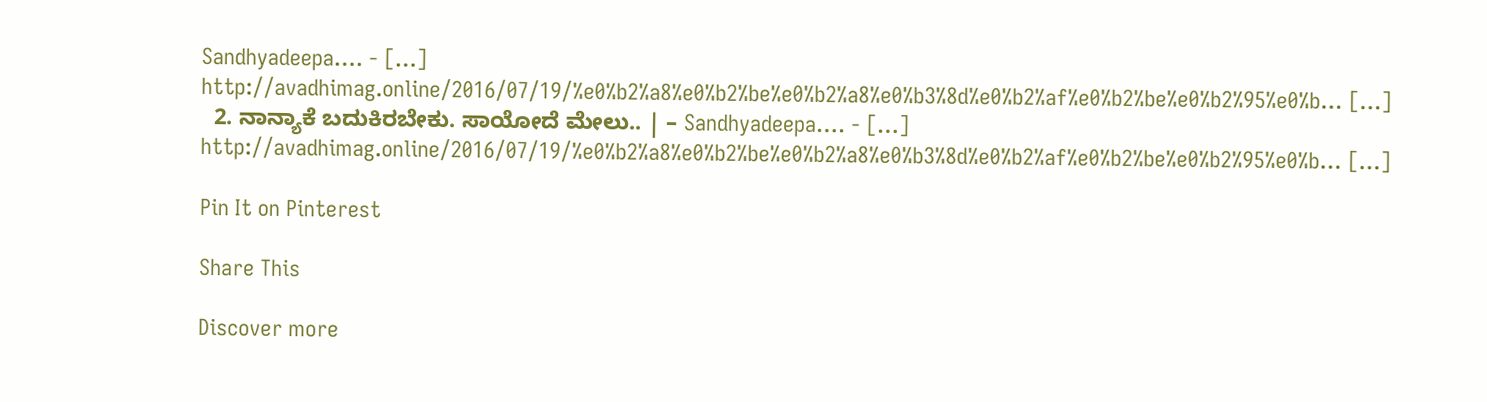Sandhyadeepa…. - […] http://avadhimag.online/2016/07/19/%e0%b2%a8%e0%b2%be%e0%b2%a8%e0%b3%8d%e0%b2%af%e0%b2%be%e0%b2%95%e0%b… […]
  2. ನಾನ್ಯಾಕೆ ಬದುಕಿರಬೇಕು. ಸಾಯೋದೆ ಮೇಲು.. | – Sandhyadeepa…. - […] http://avadhimag.online/2016/07/19/%e0%b2%a8%e0%b2%be%e0%b2%a8%e0%b3%8d%e0%b2%af%e0%b2%be%e0%b2%95%e0%b… […]

Pin It on Pinterest

Share This

Discover more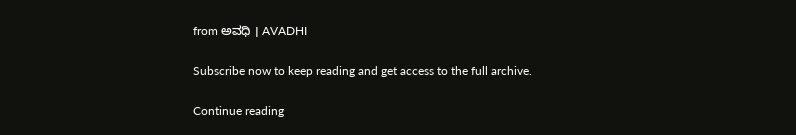from ಅವಧಿ । AVADHI

Subscribe now to keep reading and get access to the full archive.

Continue reading